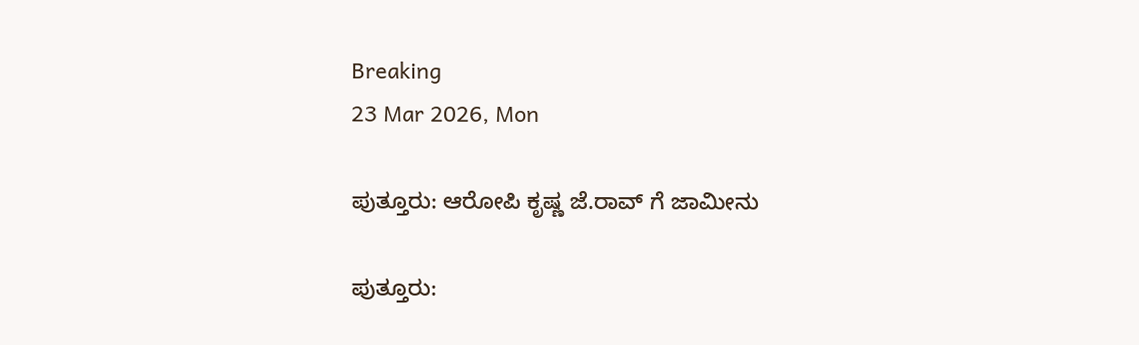Breaking
23 Mar 2026, Mon

ಪುತ್ತೂರು: ಆರೋಪಿ ಕೃಷ್ಣ ಜೆ.ರಾವ್ ಗೆ ಜಾಮೀನು

ಪುತ್ತೂರು: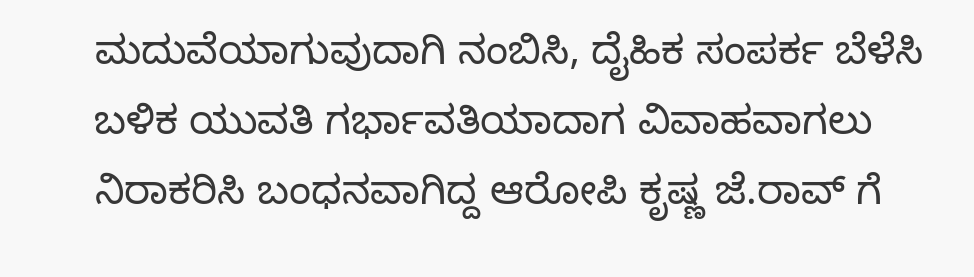ಮದುವೆಯಾಗುವುದಾಗಿ ನಂಬಿಸಿ, ದೈಹಿಕ ಸಂಪರ್ಕ ಬೆಳೆಸಿ ಬಳಿಕ ಯುವತಿ ಗರ್ಭಾವತಿಯಾದಾಗ ವಿವಾಹವಾಗಲು ನಿರಾಕರಿಸಿ ಬಂಧನವಾಗಿದ್ದ ಆರೋಪಿ ಕೃಷ್ಣ ಜೆ.ರಾವ್ ಗೆ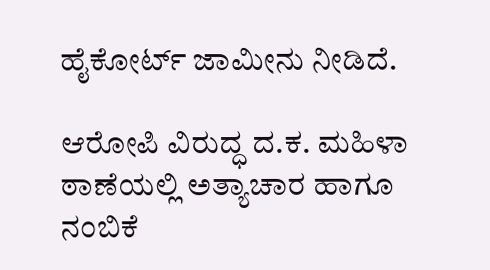ಹೈಕೋರ್ಟ್‌ ಜಾಮೀನು ನೀಡಿದೆ.

ಆರೋಪಿ ವಿರುದ್ಧ ದ.ಕ. ಮಹಿಳಾ ಠಾಣೆಯಲ್ಲಿ ಅತ್ಯಾಚಾರ ಹಾಗೂ ನಂಬಿಕೆ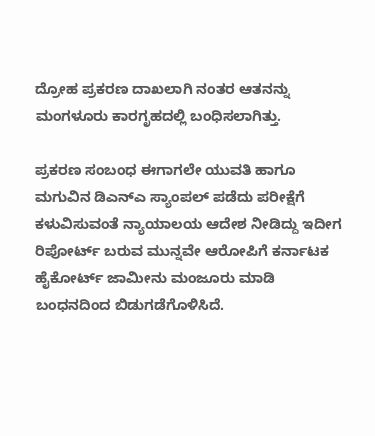ದ್ರೋಹ ಪ್ರಕರಣ ದಾಖಲಾಗಿ ನಂತರ ಆತನನ್ನು ಮಂಗಳೂರು ಕಾರಗೃಹದಲ್ಲಿ ಬಂಧಿಸಲಾಗಿತ್ತು.

ಪ್ರಕರಣ ಸಂಬಂಧ ಈಗಾಗಲೇ ಯುವತಿ ಹಾಗೂ ಮಗುವಿನ ಡಿಎನ್ಎ ಸ್ಯಾಂಪಲ್ ಪಡೆದು ಪರೀಕ್ಷೆಗೆ ಕಳುವಿಸುವಂತೆ ನ್ಯಾಯಾಲಯ ಆದೇಶ ನೀಡಿದ್ದು ಇದೀಗ ರಿಪೋರ್ಟ್ ಬರುವ ಮುನ್ನವೇ ಆರೋಪಿಗೆ ಕರ್ನಾಟಕ ಹೈಕೋರ್ಟ್ ಜಾಮೀನು ಮಂಜೂರು ಮಾಡಿ ಬಂಧನದಿಂದ ಬಿಡುಗಡೆಗೊಳಿಸಿದೆ.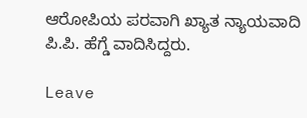ಆರೋಪಿಯ ಪರವಾಗಿ ಖ್ಯಾತ ನ್ಯಾಯವಾದಿ ಪಿ.ಪಿ. ಹೆಗ್ಡೆ ವಾದಿಸಿದ್ದರು.

Leave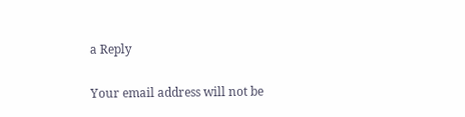a Reply

Your email address will not be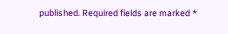published. Required fields are marked *